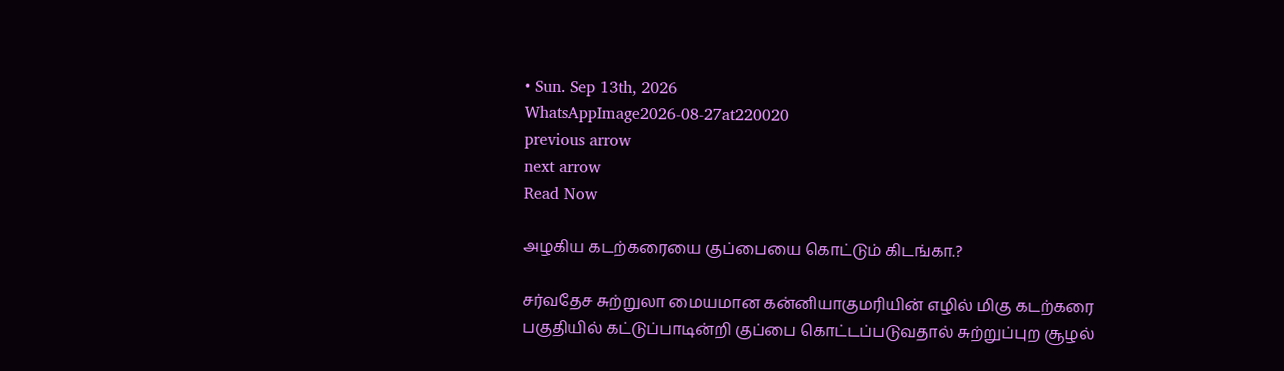• Sun. Sep 13th, 2026
WhatsAppImage2026-08-27at220020
previous arrow
next arrow
Read Now

அழகிய கடற்கரையை குப்பையை கொட்டும் கிடங்கா.?

சர்வதேச சுற்றுலா மையமான கன்னியாகுமரியின் எழில் மிகு கடற்கரை பகுதியில் கட்டுப்பாடின்றி குப்பை கொட்டப்படுவதால் சுற்றுப்புற சூழல்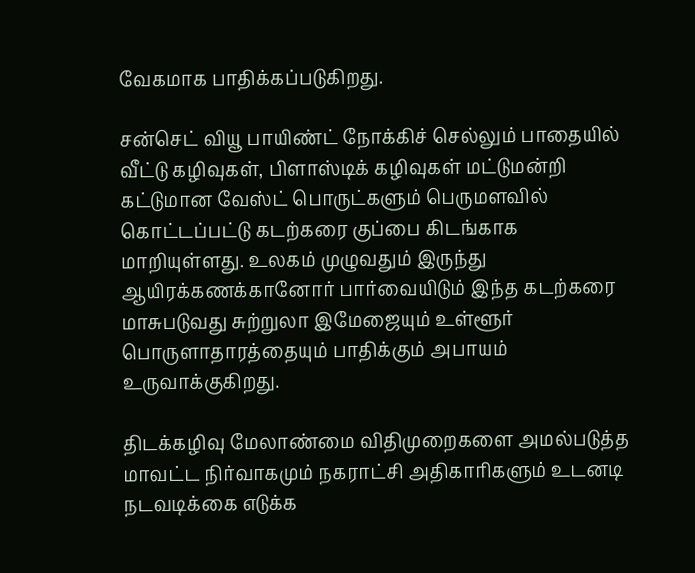வேகமாக பாதிக்கப்படுகிறது.

சன்செட் வியூ பாயிண்ட் நோக்கிச் செல்லும் பாதையில் வீட்டு கழிவுகள், பிளாஸ்டிக் கழிவுகள் மட்டுமன்றி கட்டுமான வேஸ்ட் பொருட்களும் பெருமளவில் கொட்டப்பட்டு கடற்கரை குப்பை கிடங்காக மாறியுள்ளது. உலகம் முழுவதும் இருந்து ஆயிரக்கணக்கானோர் பார்வையிடும் இந்த கடற்கரை மாசுபடுவது சுற்றுலா இமேஜையும் உள்ளூர் பொருளாதாரத்தையும் பாதிக்கும் அபாயம் உருவாக்குகிறது.

திடக்கழிவு மேலாண்மை விதிமுறைகளை அமல்படுத்த மாவட்ட நிர்வாகமும் நகராட்சி அதிகாரிகளும் உடனடி நடவடிக்கை எடுக்க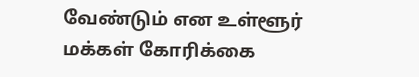வேண்டும் என உள்ளூர் மக்கள் கோரிக்கை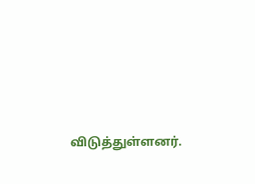விடுத்துள்ளனர்.